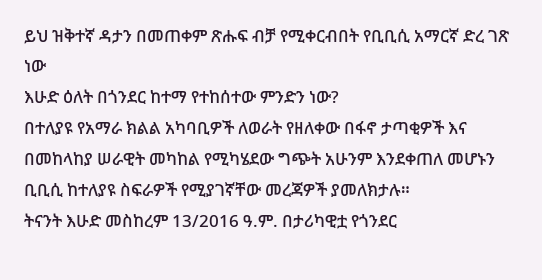ይህ ዝቅተኛ ዳታን በመጠቀም ጽሑፍ ብቻ የሚቀርብበት የቢቢሲ አማርኛ ድረ ገጽ ነው
እሁድ ዕለት በጎንደር ከተማ የተከሰተው ምንድን ነው?
በተለያዩ የአማራ ክልል አካባቢዎች ለወራት የዘለቀው በፋኖ ታጣቂዎች እና በመከላከያ ሠራዊት መካከል የሚካሄደው ግጭት አሁንም እንደቀጠለ መሆኑን ቢቢሲ ከተለያዩ ስፍራዎች የሚያገኛቸው መረጃዎች ያመለክታሉ።
ትናንት እሁድ መስከረም 13/2016 ዓ.ም. በታሪካዊቷ የጎንደር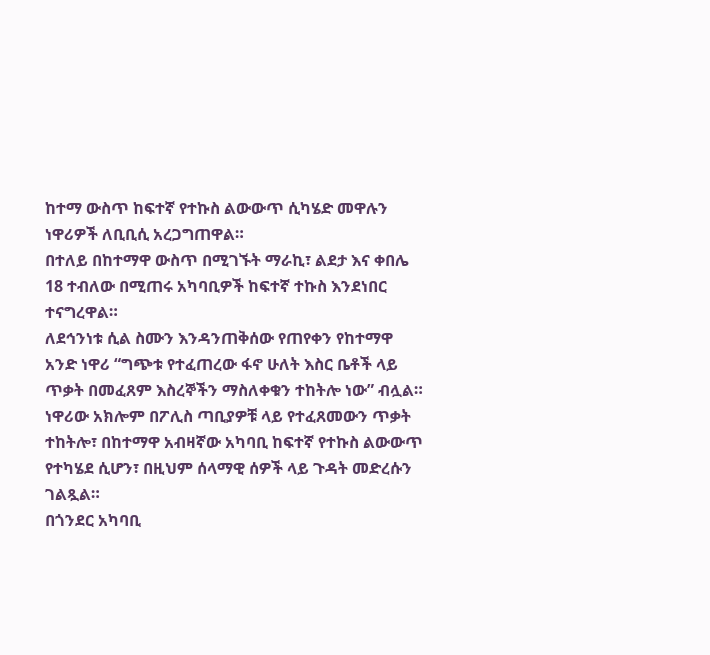ከተማ ውስጥ ከፍተኛ የተኩስ ልውውጥ ሲካሄድ መዋሉን ነዋሪዎች ለቢቢሲ አረጋግጠዋል።
በተለይ በከተማዋ ውስጥ በሚገኙት ማራኪ፣ ልደታ እና ቀበሌ 18 ተብለው በሚጠሩ አካባቢዎች ከፍተኛ ተኩስ እንደነበር ተናግረዋል።
ለደኅንነቱ ሲል ስሙን እንዳንጠቅሰው የጠየቀን የከተማዋ አንድ ነዋሪ “ግጭቱ የተፈጠረው ፋኖ ሁለት እስር ቤቶች ላይ ጥቃት በመፈጸም እስረኞችን ማስለቀቁን ተከትሎ ነው” ብሏል።
ነዋሪው አክሎም በፖሊስ ጣቢያዎቹ ላይ የተፈጸመውን ጥቃት ተከትሎ፣ በከተማዋ አብዛኛው አካባቢ ከፍተኛ የተኩስ ልውውጥ የተካሄደ ሲሆን፣ በዚህም ሰላማዊ ሰዎች ላይ ጉዳት መድረሱን ገልጿል።
በጎንደር አካባቢ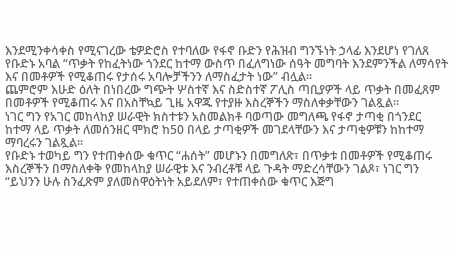እንደሚንቀሳቀስ የሚናገረው ቴዎድሮስ የተባለው የፋኖ ቡድን የሕዝብ ግንኙነት ኃላፊ እንደሆነ የገለጸ የቡድኑ አባል “ጥቃት የከፈትነው ጎንደር ከተማ ውስጥ በፈለግነው ሰዓት መግባት እንደምንችል ለማሳየት እና በመቶዎች የሚቆጠሩ የታሰሩ አባሎቻችንን ለማስፈታት ነው” ብሏል።
ጨምሮም እሁድ ዕለት በነበረው ግጭት ሦስተኛ እና ስድስተኛ ፖሊስ ጣቢያዎች ላይ ጥቃት በመፈጸም በመቶዎች የሚቆጠሩ እና በአስቸኳይ ጊዜ አዋጁ የተያዙ እስረኞችን ማስለቀቃቸውን ገልጿል።
ነገር ግን የአገር መከላከያ ሠራዊት ክስተቱን አስመልክቶ ባወጣው መግለጫ የፋኖ ታጣቂ በጎንደር ከተማ ላይ ጥቃት ለመሰንዘር ሞክሮ ከ50 በላይ ታጣቂዎች መገደላቸውን እና ታጣቂዎቹን ከከተማ ማባረሩን ገልጿል።
የቡድኑ ተወካይ ግን የተጠቀሰው ቁጥር “ሐሰት” መሆኑን በመግለጽ፣ በጥቃቱ በመቶዎች የሚቆጠሩ እስረኞችን በማስለቀቅ የመከላከያ ሠራዊቱ እና ንብረቶቹ ላይ ጉዳት ማድረሳቸውን ገልጾ፣ ነገር ግን “ይህንን ሁሉ ስንፈጽም ያለመስዋዕትነት አይደለም፣ የተጠቀሰው ቁጥር እጅግ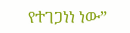የተገጋነነ ነው”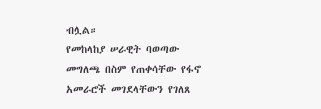ብሏል።
የመከላከያ ሠራዊት ባወጣው መግለጫ በስም የጠቀሳቸው የፋኖ አመራሮች መገደላቸውን የገለጸ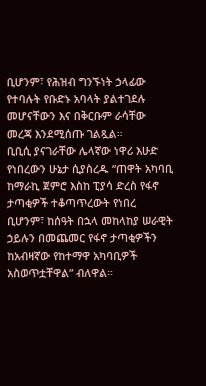ቢሆንም፣ የሕዝብ ግንኙነት ኃላፊው የተባሉት የቡድኑ አባላት ያልተገደሉ መሆናቸውን እና በቅርቡም ራሳቸው መረጃ እንደሚሰጡ ገልጿል።
ቢቢሲ ያናገራቸው ሌላኛው ነዋሪ እሁድ የነበረውን ሁኔታ ሲያስረዱ “ጠዋት አካባቢ ከማራኪ ጀምሮ እስከ ፒያሳ ድረስ የፋኖ ታጣቂዎች ተቆጣጥረውት የነበረ ቢሆንም፣ ከሰዓት በኋላ መከላከያ ሠራዊት ኃይሉን በመጨመር የፋኖ ታጣቂዎችን ከአብዛኛው የከተማዋ አካባቢዎች አስወጥቷቸዋል” ብለዋል።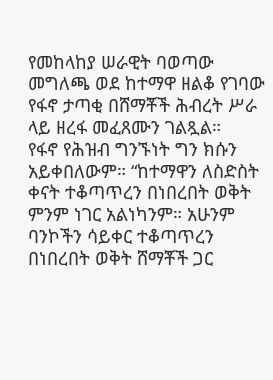የመከላከያ ሠራዊት ባወጣው መግለጫ ወደ ከተማዋ ዘልቆ የገባው የፋኖ ታጣቂ በሸማቾች ሕብረት ሥራ ላይ ዘረፋ መፈጸሙን ገልጿል።
የፋኖ የሕዝብ ግንኙነት ግን ክሱን አይቀበለውም። “ከተማዋን ለስድስት ቀናት ተቆጣጥረን በነበረበት ወቅት ምንም ነገር አልነካንም። አሁንም ባንኮችን ሳይቀር ተቆጣጥረን በነበረበት ወቅት ሸማቾች ጋር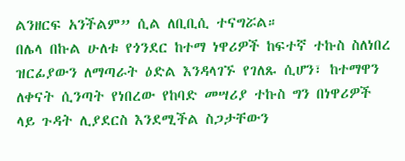ልንዘርፍ አንችልም” ሲል ለቢቢሲ ተናግሯል።
በሌላ በኩል ሁለቱ የጎንደር ከተማ ነዋሪዎች ከፍተኛ ተኩስ ስለነበረ ዝርፊያውን ለማጣራት ዕድል እንዳላገኙ የገለጹ ሲሆን፣ ከተማዋን ለቀናት ሲንጣት የነበረው የከባድ መሣሪያ ተኩስ ግን በነዋሪዎች ላይ ጉዳት ሊያደርስ እንደሚችል ስጋታቸውን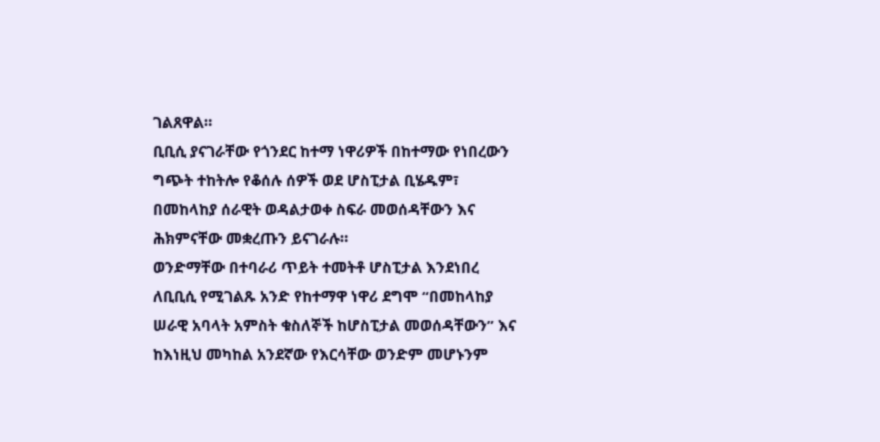ገልጸዋል።
ቢቢሲ ያናገራቸው የጎንደር ከተማ ነዋሪዎች በከተማው የነበረውን ግጭት ተከትሎ የቆሰሉ ሰዎች ወደ ሆስፒታል ቢሄዱም፣ በመከላከያ ሰራዊት ወዳልታወቀ ስፍራ መወሰዳቸውን እና ሕክምናቸው መቋረጡን ይናገራሉ።
ወንድማቸው በተባራሪ ጥይት ተመትቶ ሆስፒታል እንደነበረ ለቢቢሲ የሚገልጹ አንድ የከተማዋ ነዋሪ ደግሞ “በመከላከያ ሠራዊ አባላት አምስት ቁስለኞች ከሆስፒታል መወሰዳቸውን” እና ከእነዚህ መካከል አንደኛው የእርሳቸው ወንድም መሆኑንም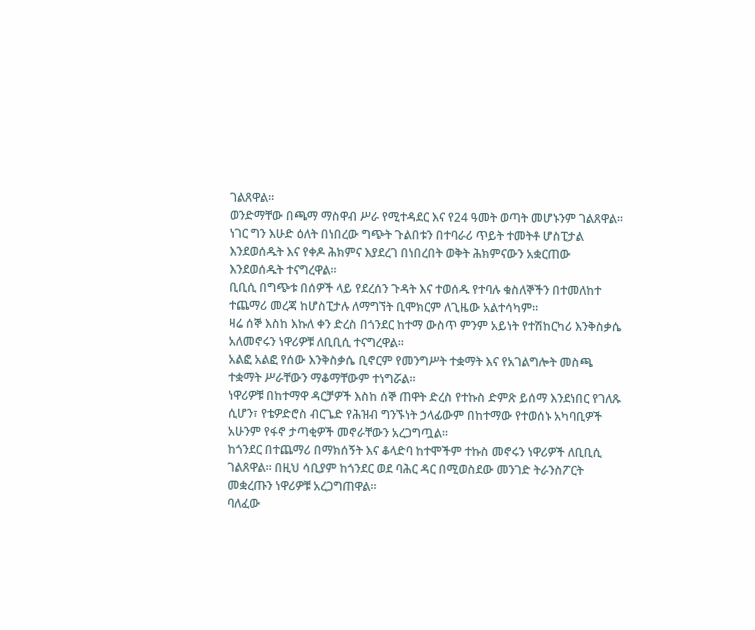ገልጸዋል።
ወንድማቸው በጫማ ማስዋብ ሥራ የሚተዳደር እና የ24 ዓመት ወጣት መሆኑንም ገልጸዋል። ነገር ግን እሁድ ዕለት በነበረው ግጭት ጉልበቱን በተባራሪ ጥይት ተመትቶ ሆስፒታል እንደወሰዱት እና የቀዶ ሕክምና እያደረገ በነበረበት ወቅት ሕክምናውን አቋርጠው እንደወሰዱት ተናግረዋል።
ቢቢሲ በግጭቱ በሰዎች ላይ የደረሰን ጉዳት እና ተወሰዱ የተባሉ ቁስለኞችን በተመለከተ ተጨማሪ መረጃ ከሆስፒታሉ ለማግኘት ቢሞክርም ለጊዜው አልተሳካም።
ዛሬ ሰኞ እስከ እኩለ ቀን ድረስ በጎንደር ከተማ ውስጥ ምንም አይነት የተሽከርካሪ እንቅስቃሴ አለመኖሩን ነዋሪዎቹ ለቢቢሲ ተናግረዋል።
አልፎ አልፎ የሰው እንቅስቃሴ ቢኖርም የመንግሥት ተቋማት እና የአገልግሎት መስጫ ተቋማት ሥራቸውን ማቆማቸውም ተነግሯል።
ነዋሪዎቹ በከተማዋ ዳርቻዎች እስከ ሰኞ ጠዋት ድረስ የተኩስ ድምጽ ይሰማ እንደነበር የገለጹ ሲሆን፣ የቴዎድሮስ ብርጌድ የሕዝብ ግንኙነት ኃላፊውም በከተማው የተወሰኑ አካባቢዎች አሁንም የፋኖ ታጣቂዎች መኖራቸውን አረጋግጧል።
ከጎንደር በተጨማሪ በማክሰኝት እና ቆላድባ ከተሞችም ተኩስ መኖሩን ነዋሪዎች ለቢቢሲ ገልጸዋል። በዚህ ሳቢያም ከጎንደር ወደ ባሕር ዳር በሚወስደው መንገድ ትራንስፖርት መቋረጡን ነዋሪዎቹ አረጋግጠዋል።
ባለፈው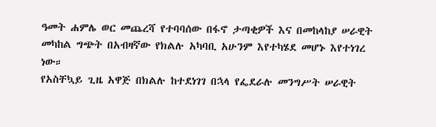ዓመት ሐምሌ ወር መጨረሻ የተባባሰው በፋኖ ታጣቂዎች እና በመከላከያ ሠራዊት መካከል ግጭት በአብዛኛው የክልሉ አካባቢ አሁንም እየተካሄደ መሆኑ እየተነገረ ነው።
የአስቸኳይ ጊዜ አዋጅ በክልሉ ከተደነገገ በኋላ የፌደራሉ መንግሥት ሠራዊት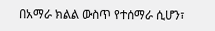በአማራ ክልል ውስጥ የተሰማራ ሲሆን፣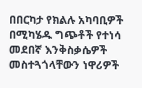በበርካታ የክልሉ አካባቢዎች በሚካሄዱ ግጭቶች የተነሳ መደበኛ እንቅስቃሴዎች መስተጓጎላቸውን ነዋሪዎች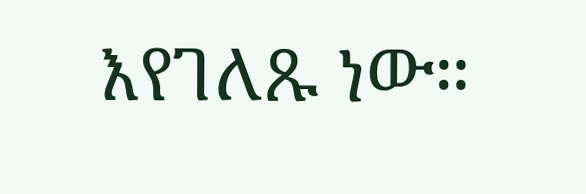እየገለጹ ነው።